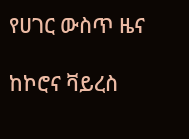የሀገር ውስጥ ዜና

ከኮሮና ቫይረስ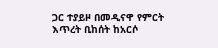ጋር ተያይዞ በመዲናዋ የምርት እጥረት ቢከሰት ከአርሶ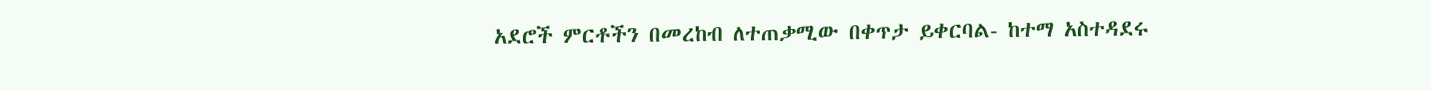አደሮች ምርቶችን በመረከብ ለተጠቃሚው በቀጥታ ይቀርባል- ከተማ አስተዳደሩ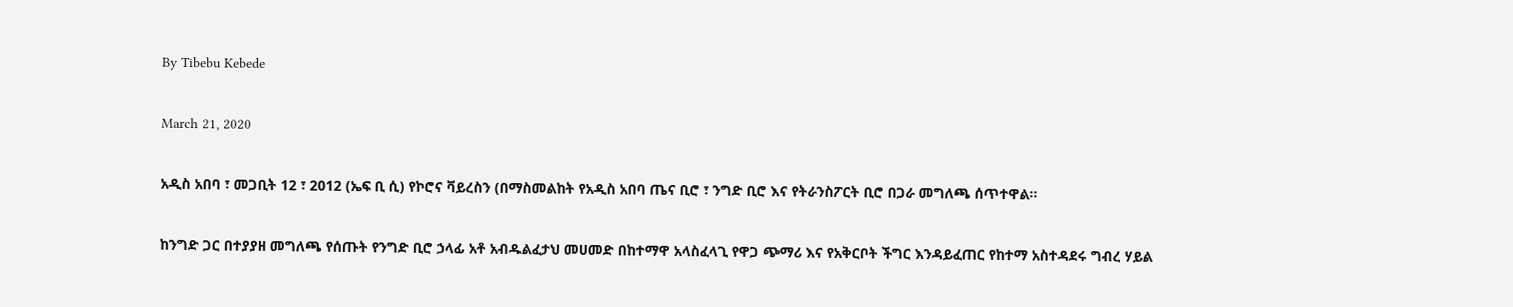By Tibebu Kebede

March 21, 2020

አዲስ አበባ ፣ መጋቢት 12 ፣ 2012 (ኤፍ ቢ ሲ) የኮሮና ቫይረስን (በማስመልከት የአዲስ አበባ ጤና ቢሮ ፣ ንግድ ቢሮ እና የትራንስፖርት ቢሮ በጋራ መግለጫ ሰጥተዋል፡፡

ከንግድ ጋር በተያያዘ መግለጫ የሰጡት የንግድ ቢሮ ኃላፊ አቶ አብዱልፈታህ መሀመድ በከተማዋ አላስፈላጊ የዋጋ ጭማሪ እና የአቅርቦት ችግር እንዳይፈጠር የከተማ አስተዳደሩ ግብረ ሃይል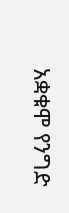አቋቁሞ የንግድ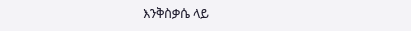እንቅስቃሴ ላይ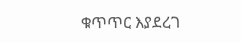ቁጥጥር እያደረገ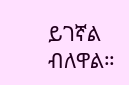ይገኛል ብለዋል።